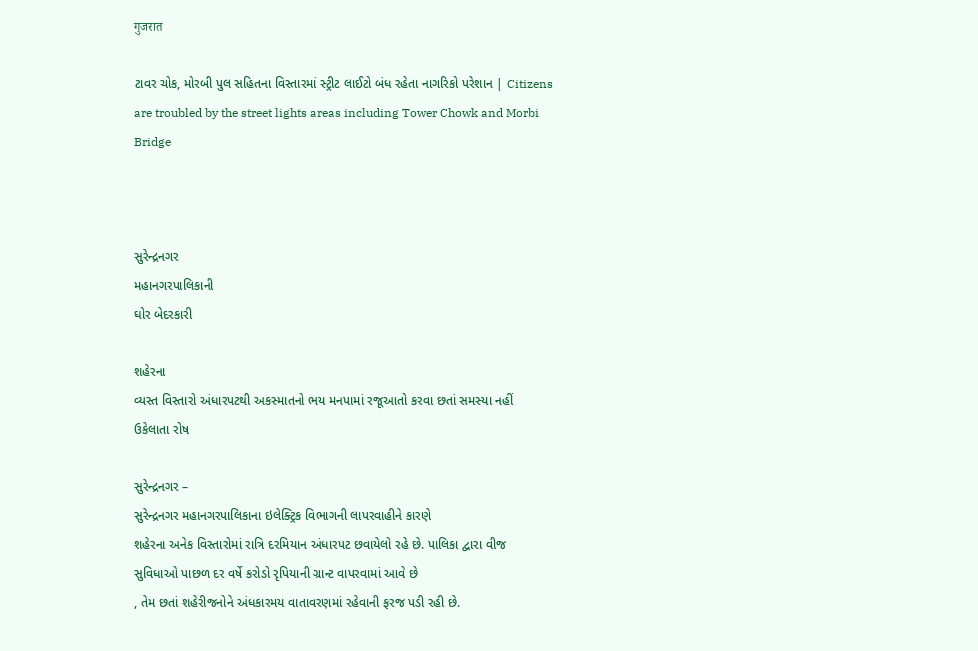गुजरात

ટાવર ચોક, મોરબી પુલ સહિતના વિસ્તારમાં સ્ટ્રીટ લાઈટો બંધ રહેતા નાગરિકો પરેશાન | Citizens are troubled by the street lights areas including Tower Chowk and Morbi Bridge



સુરેન્દ્રનગર
મહાનગરપાલિકાની
ઘોર બેદરકારી

શહેરના
વ્યસ્ત વિસ્તારો અંધારપટથી અકસ્માતનો ભય મનપામાં રજૂઆતો કરવા છતાં સમસ્યા નહીં
ઉકેલાતા રોષ

સુરેન્દ્રનગર –
સુરેન્દ્રનગર મહાનગરપાલિકાના ઇલેક્ટ્રિક વિભાગની લાપરવાહીને કારણે
શહેરના અનેક વિસ્તારોમાં રાત્રિ દરમિયાન અંધારપટ છવાયેલો રહે છે. પાલિકા દ્વારા વીજ
સુવિધાઓ પાછળ દર વર્ષે કરોડો રૃપિયાની ગ્રાન્ટ વાપરવામાં આવે છે
, તેમ છતાં શહેરીજનોને અંધકારમય વાતાવરણમાં રહેવાની ફરજ પડી રહી છે.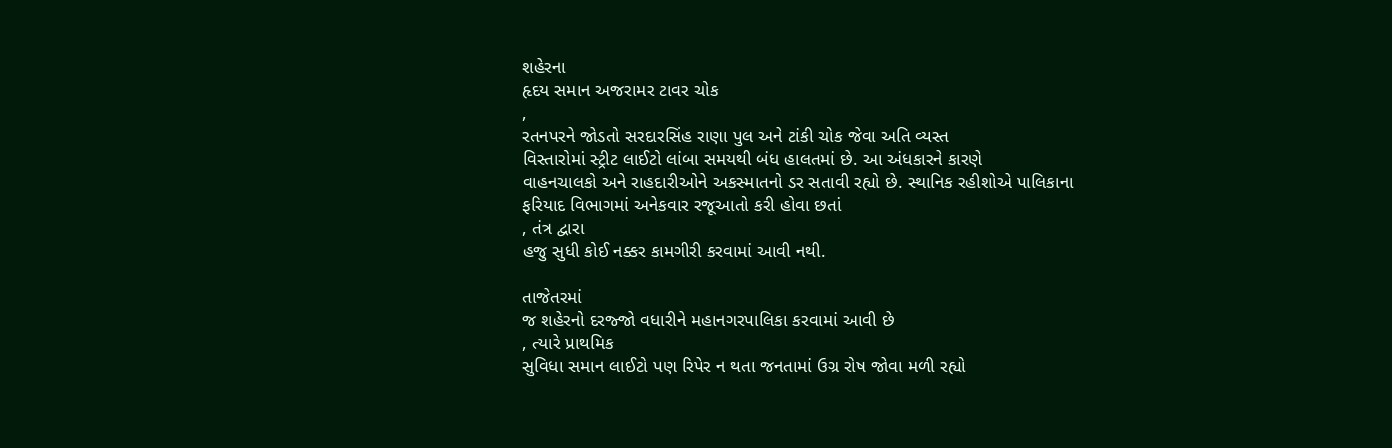શહેરના
હૃદય સમાન અજરામર ટાવર ચોક
,
રતનપરને જોડતો સરદારસિંહ રાણા પુલ અને ટાંકી ચોક જેવા અતિ વ્યસ્ત
વિસ્તારોમાં સ્ટ્રીટ લાઈટો લાંબા સમયથી બંધ હાલતમાં છે. આ અંધકારને કારણે
વાહનચાલકો અને રાહદારીઓને અકસ્માતનો ડર સતાવી રહ્યો છે. સ્થાનિક રહીશોએ પાલિકાના
ફરિયાદ વિભાગમાં અનેકવાર રજૂઆતો કરી હોવા છતાં
, તંત્ર દ્વારા
હજુ સુધી કોઈ નક્કર કામગીરી કરવામાં આવી નથી.

તાજેતરમાં
જ શહેરનો દરજ્જો વધારીને મહાનગરપાલિકા કરવામાં આવી છે
, ત્યારે પ્રાથમિક
સુવિધા સમાન લાઈટો પણ રિપેર ન થતા જનતામાં ઉગ્ર રોષ જોવા મળી રહ્યો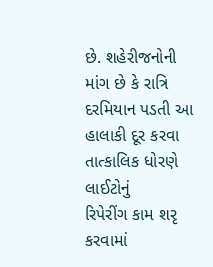છે. શહેરીજનોની
માંગ છે કે રાત્રિ દરમિયાન પડતી આ હાલાકી દૂર કરવા તાત્કાલિક ધોરણે લાઈટોનું
રિપેરીંગ કામ શરૃ કરવામાં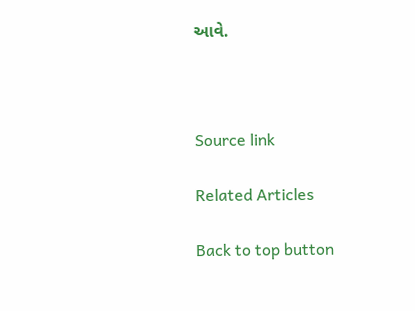આવે.



Source link

Related Articles

Back to top button